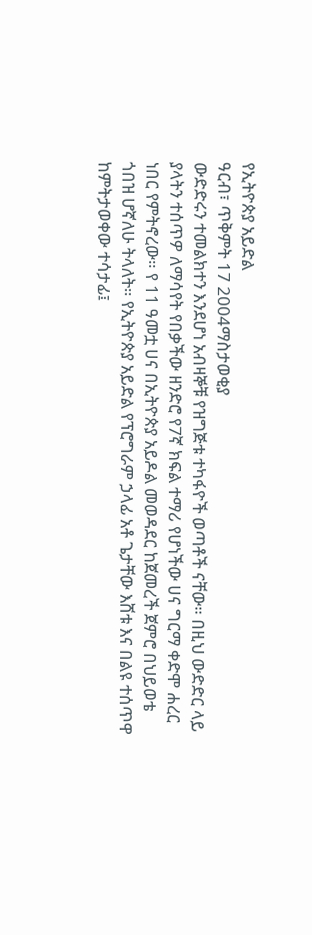የኢትዮጵያ አይድል
ዓርብ፣ ጥቅምት 17 2004ማስታወቂያ
ውድድሩን ተመልክተን እንደሆነ አብዛኞቹ የዝግጅቱ ተካፋዮች ወጣቶች ናቸው። በዚህ ውድድር ላይ ያላትን ተሰጥዎ ለማሳየት የበቃችው ዘንድሮ የ7ኛ ክፍል ተማሪ የሆነችው ሀና ግርማ ቀድሞ ሐረር ነበር የምትኖረው። የ 11 ዓመቷ ሀና በኢትዮጵያ አይዶል መወዳደር ከጀመረች ጀምሮ በህይወቴ ጎበዝ ሆኛለሁ ትላለት። የኢትዮጵያ አይድል የፕሮግራም ኃላፊ አቶ ጌታቸው እሸቱ እና በልዩ ተሰጥዋ ከምትታወቀው ተሳታፊ፤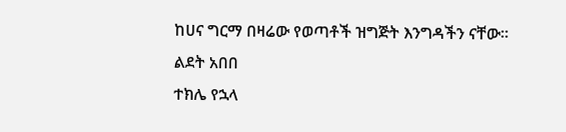ከሀና ግርማ በዛሬው የወጣቶች ዝግጅት እንግዳችን ናቸው።
ልደት አበበ
ተክሌ የኋላ